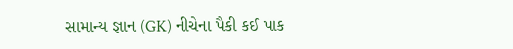સામાન્ય જ્ઞાન (GK) નીચેના પૈકી કઈ પાક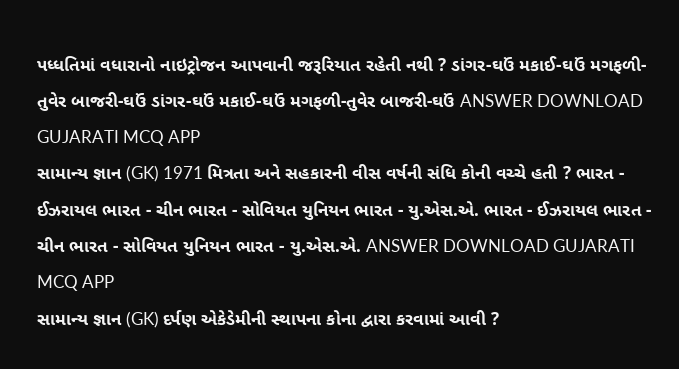પધ્ધતિમાં વધારાનો નાઇટ્રોજન આપવાની જરૂરિયાત રહેતી નથી ? ડાંગર-ઘઉં મકાઈ-ઘઉં મગફળી-તુવેર બાજરી-ઘઉં ડાંગર-ઘઉં મકાઈ-ઘઉં મગફળી-તુવેર બાજરી-ઘઉં ANSWER DOWNLOAD GUJARATI MCQ APP
સામાન્ય જ્ઞાન (GK) 1971 મિત્રતા અને સહકારની વીસ વર્ષની સંધિ કોની વચ્ચે હતી ? ભારત - ઈઝરાયલ ભારત - ચીન ભારત - સોવિયત યુનિયન ભારત - યુ.એસ.એ. ભારત - ઈઝરાયલ ભારત - ચીન ભારત - સોવિયત યુનિયન ભારત - યુ.એસ.એ. ANSWER DOWNLOAD GUJARATI MCQ APP
સામાન્ય જ્ઞાન (GK) દર્પણ એકેડેમીની સ્થાપના કોના દ્વારા કરવામાં આવી ?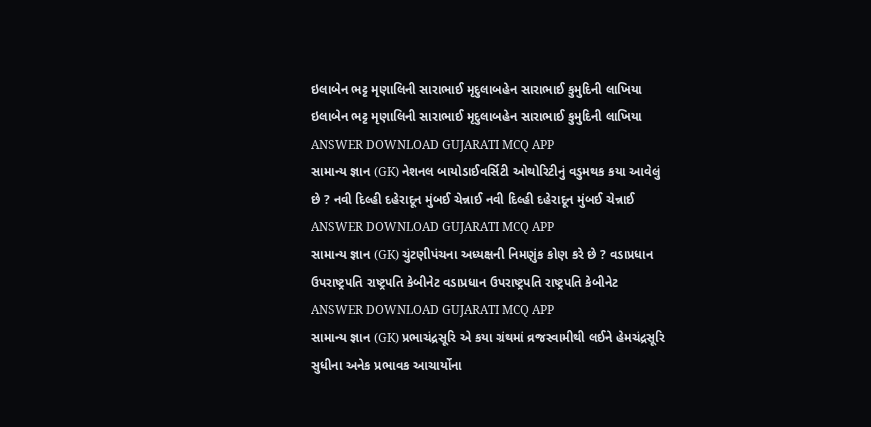ઇલાબેન ભટ્ટ મૃણાલિની સારાભાઈ મૃદુલાબહેન સારાભાઈ કુમુદિની લાખિયા ઇલાબેન ભટ્ટ મૃણાલિની સારાભાઈ મૃદુલાબહેન સારાભાઈ કુમુદિની લાખિયા ANSWER DOWNLOAD GUJARATI MCQ APP
સામાન્ય જ્ઞાન (GK) નેશનલ બાયોડાઈવર્સિટી ઓથોરિટીનું વડુમથક કયા આવેલું છે ? નવી દિલ્હી દહેરાદૂન મુંબઈ ચેન્નાઈ નવી દિલ્હી દહેરાદૂન મુંબઈ ચેન્નાઈ ANSWER DOWNLOAD GUJARATI MCQ APP
સામાન્ય જ્ઞાન (GK) ચુંટણીપંચના અધ્યક્ષની નિમણુંક કોણ કરે છે ? વડાપ્રધાન ઉપરાષ્ટ્રપતિ રાષ્ટ્રપતિ કેબીનેટ વડાપ્રધાન ઉપરાષ્ટ્રપતિ રાષ્ટ્રપતિ કેબીનેટ ANSWER DOWNLOAD GUJARATI MCQ APP
સામાન્ય જ્ઞાન (GK) પ્રભાચંદ્રસૂરિ એ કયા ગ્રંથમાં વ્રજસ્વામીથી લઈને હેમચંદ્રસૂરિ સુધીના અનેક પ્રભાવક આચાર્યોના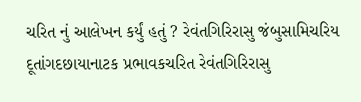ચરિત નું આલેખન કર્યું હતું ? રેવંતગિરિરાસુ જંબુસામિચરિય દૂતાંગદછાયાનાટક પ્રભાવકચરિત રેવંતગિરિરાસુ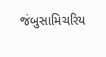જંબુસામિચરિય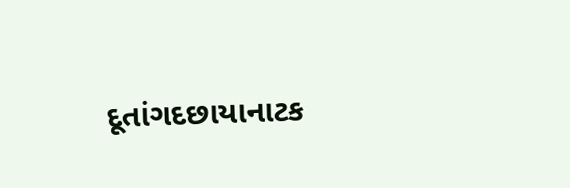દૂતાંગદછાયાનાટક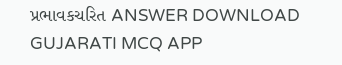પ્રભાવકચરિત ANSWER DOWNLOAD GUJARATI MCQ APP